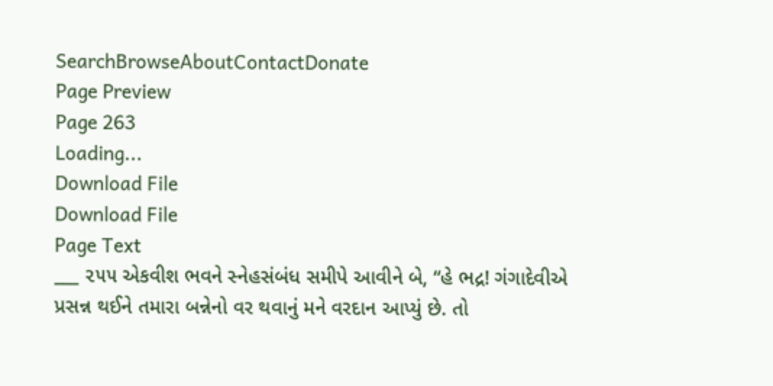SearchBrowseAboutContactDonate
Page Preview
Page 263
Loading...
Download File
Download File
Page Text
___ ૨૫૫ એકવીશ ભવને સ્નેહસંબંધ સમીપે આવીને બે, “હે ભદ્ર! ગંગાદેવીએ પ્રસન્ન થઈને તમારા બન્નેનો વર થવાનું મને વરદાન આપ્યું છે. તો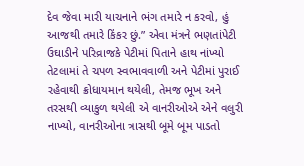દેવ જેવા મારી યાચનાને ભંગ તમારે ન કરવો, હું આજથી તમારે કિંકર છું.” એવા મંત્રને ભણતાંપેટી ઉઘાડીને પરિવ્રાજકે પેટીમાં પિતાને હાથ નાંખ્યો તેટલામાં તે ચપળ સ્વભાવવાળી અને પેટીમાં પુરાઈ રહેવાથી ક્રોધાયમાન થયેલી, તેમજ ભૂખ અને તરસથી વ્યાકુળ થયેલી એ વાનરીઓએ એને વલુરી નાખ્યો, વાનરીઓના ત્રાસથી બૂમે બૂમ પાડતો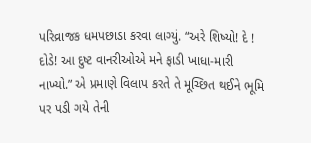પરિવ્રાજક ધમપછાડા કરવા લાગ્યું. “અરે શિષ્યો! દે ! દોડે! આ દુષ્ટ વાનરીઓએ મને ફાડી ખાધા-મારી નાખ્યો.” એ પ્રમાણે વિલાપ કરતે તે મૂચ્છિત થઈને ભૂમિ પર પડી ગયે તેની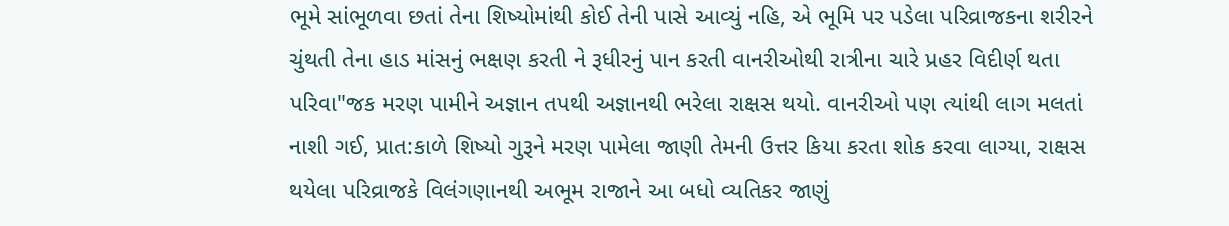ભૂમે સાંભૂળવા છતાં તેના શિષ્યોમાંથી કોઈ તેની પાસે આવ્યું નહિ, એ ભૂમિ પર પડેલા પરિવ્રાજકના શરીરને ચુંથતી તેના હાડ માંસનું ભક્ષણ કરતી ને રૂધીરનું પાન કરતી વાનરીઓથી રાત્રીના ચારે પ્રહર વિદીર્ણ થતા પરિવા"જક મરણ પામીને અજ્ઞાન તપથી અજ્ઞાનથી ભરેલા રાક્ષસ થયો. વાનરીઓ પણ ત્યાંથી લાગ મલતાં નાશી ગઈ, પ્રાત:કાળે શિષ્યો ગુરૂને મરણ પામેલા જાણી તેમની ઉત્તર કિયા કરતા શોક કરવા લાગ્યા, રાક્ષસ થયેલા પરિવ્રાજકે વિલંગણાનથી અભૂમ રાજાને આ બધો વ્યતિકર જાણું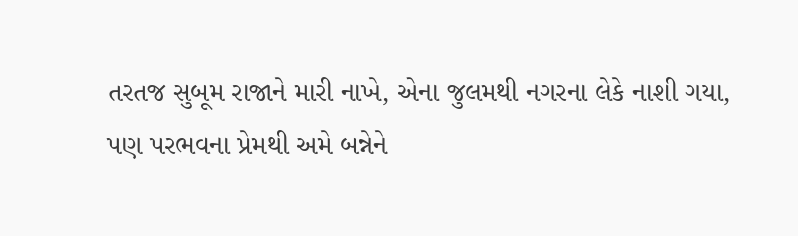તરતજ સુબૂમ રાજાને મારી નાખે, એના જુલમથી નગરના લેકે નાશી ગયા, પણ પરભવના પ્રેમથી અમે બન્નેને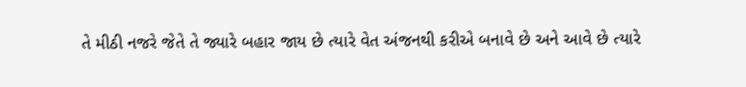તે મીઠી નજરે જેતે તે જ્યારે બહાર જાય છે ત્યારે વેત અંજનથી કરીએ બનાવે છે અને આવે છે ત્યારે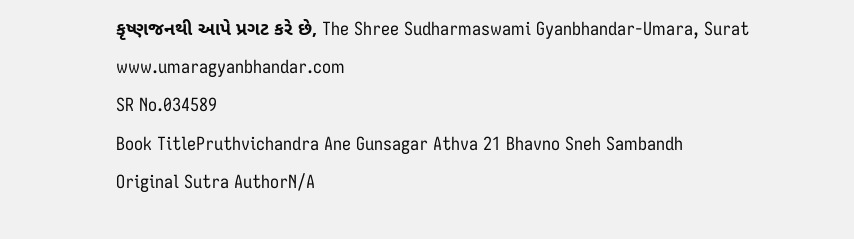કૃષ્ણજનથી આપે પ્રગટ કરે છે, The Shree Sudharmaswami Gyanbhandar-Umara, Surat www.umaragyanbhandar.com
SR No.034589
Book TitlePruthvichandra Ane Gunsagar Athva 21 Bhavno Sneh Sambandh
Original Sutra AuthorN/A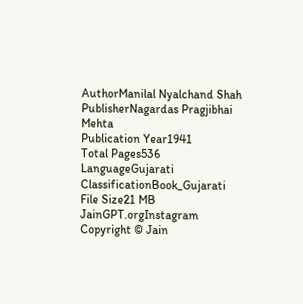AuthorManilal Nyalchand Shah
PublisherNagardas Pragjibhai Mehta
Publication Year1941
Total Pages536
LanguageGujarati
ClassificationBook_Gujarati
File Size21 MB
JainGPT.orgInstagram
Copyright © Jain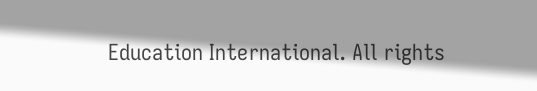Education International. All rights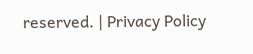reserved. | Privacy Policy